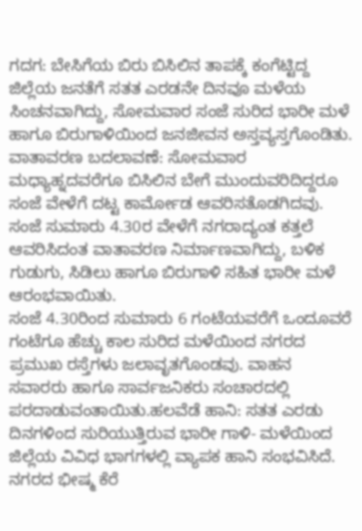ಗದಗ: ಬೇಸಿಗೆಯ ಬಿರು ಬಿಸಿಲಿನ ತಾಪಕ್ಕೆ ಕಂಗೆಟ್ಟಿದ್ದ ಜಿಲ್ಲೆಯ ಜನತೆಗೆ ಸತತ ಎರಡನೇ ದಿನವೂ ಮಳೆಯ ಸಿಂಚನವಾಗಿದ್ದು, ಸೋಮವಾರ ಸಂಜೆ ಸುರಿದ ಭಾರೀ ಮಳೆ ಹಾಗೂ ಬಿರುಗಾಳಿಯಿಂದ ಜನಜೀವನ ಅಸ್ತವ್ಯಸ್ತಗೊಂಡಿತು.
ವಾತಾವರಣ ಬದಲಾವಣೆ: ಸೋಮವಾರ ಮಧ್ಯಾಹ್ನದವರೆಗೂ ಬಿಸಿಲಿನ ಬೇಗೆ ಮುಂದುವರಿದಿದ್ದರೂ ಸಂಜೆ ವೇಳೆಗೆ ದಟ್ಟ ಕಾರ್ಮೋಡ ಆವರಿಸತೊಡಗಿದವು. ಸಂಜೆ ಸುಮಾರು 4.30ರ ವೇಳೆಗೆ ನಗರಾದ್ಯಂತ ಕತ್ತಲೆ ಆವರಿಸಿದಂತ ವಾತಾವರಣ ನಿರ್ಮಾಣವಾಗಿದ್ದು, ಬಳಿಕ ಗುಡುಗು, ಸಿಡಿಲು ಹಾಗೂ ಬಿರುಗಾಳಿ ಸಹಿತ ಭಾರೀ ಮಳೆ ಆರಂಭವಾಯಿತು.
ಸಂಜೆ 4.30ರಿಂದ ಸುಮಾರು 6 ಗಂಟೆಯವರೆಗೆ ಒಂದೂವರೆ ಗಂಟೆಗೂ ಹೆಚ್ಚು ಕಾಲ ಸುರಿದ ಮಳೆಯಿಂದ ನಗರದ ಪ್ರಮುಖ ರಸ್ತೆಗಳು ಜಲಾವೃತಗೊಂಡವು. ವಾಹನ ಸವಾರರು ಹಾಗೂ ಸಾರ್ವಜನಿಕರು ಸಂಚಾರದಲ್ಲಿ ಪರದಾಡುವಂತಾಯಿತು.ಹಲವೆಡೆ ಹಾನಿ: ಸತತ ಎರಡು ದಿನಗಳಿಂದ ಸುರಿಯುತ್ತಿರುವ ಭಾರೀ ಗಾಳಿ- ಮಳೆಯಿಂದ ಜಿಲ್ಲೆಯ ವಿವಿಧ ಭಾಗಗಳಲ್ಲಿ ವ್ಯಾಪಕ ಹಾನಿ ಸಂಭವಿಸಿದೆ. ನಗರದ ಭೀಷ್ಮ ಕೆರೆ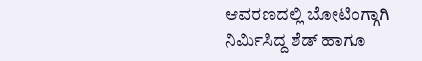ಆವರಣದಲ್ಲಿ ಬೋಟಿಂಗ್ಗಾಗಿ ನಿರ್ಮಿಸಿದ್ದ ಶೆಡ್ ಹಾಗೂ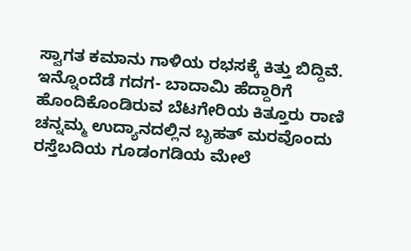ಸ್ವಾಗತ ಕಮಾನು ಗಾಳಿಯ ರಭಸಕ್ಕೆ ಕಿತ್ತು ಬಿದ್ದಿವೆ.
ಇನ್ನೊಂದೆಡೆ ಗದಗ- ಬಾದಾಮಿ ಹೆದ್ದಾರಿಗೆ ಹೊಂದಿಕೊಂಡಿರುವ ಬೆಟಗೇರಿಯ ಕಿತ್ತೂರು ರಾಣಿ ಚನ್ನಮ್ಮ ಉದ್ಯಾನದಲ್ಲಿನ ಬೃಹತ್ ಮರವೊಂದು ರಸ್ತೆಬದಿಯ ಗೂಡಂಗಡಿಯ ಮೇಲೆ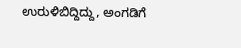ಉರುಳಿಬಿದ್ದಿದ್ದು, ಅಂಗಡಿಗೆ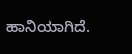ಹಾನಿಯಾಗಿದೆ.